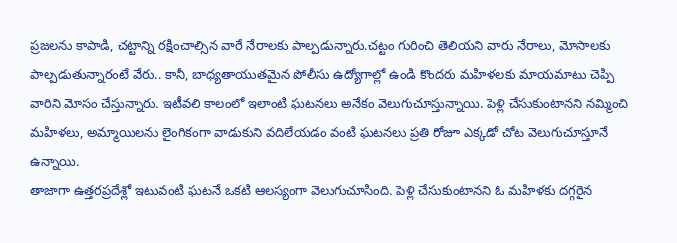ప్రజలను కాపాడి, చట్టాన్ని రక్షించాల్సిన వారే నేరాలకు పాల్పడున్నారు.చట్టం గురించి తెలియని వారు నేరాలు, మోసాలకు పాల్పడుతున్నారంటే వేరు.. కానీ, బాధ్యతాయుతమైన పోలీసు ఉద్యోగాల్లో ఉండి కొందరు మహిళలకు మాయమాటు చెప్పి వారిని మోసం చేస్తున్నారు. ఇటీవలి కాలంలో ఇలాంటి ఘటనలు అనేకం వెలుగుచూస్తున్నాయి. పెళ్లి చేసుకుంటానని నమ్మించి మహిళలు, అమ్మాయిలను లైంగికంగా వాడుకుని వదిలేయడం వంటి ఘటనలు ప్రతి రోజూ ఎక్కడో చోట వెలుగుచూస్తూనే ఉన్నాయి.
తాజాగా ఉత్తరప్రదేశ్లో ఇటువంటి ఘటనే ఒకటి ఆలస్యంగా వెలుగుచూసింది. పెళ్లి చేసుకుంటానని ఓ మహిళకు దగ్గరైన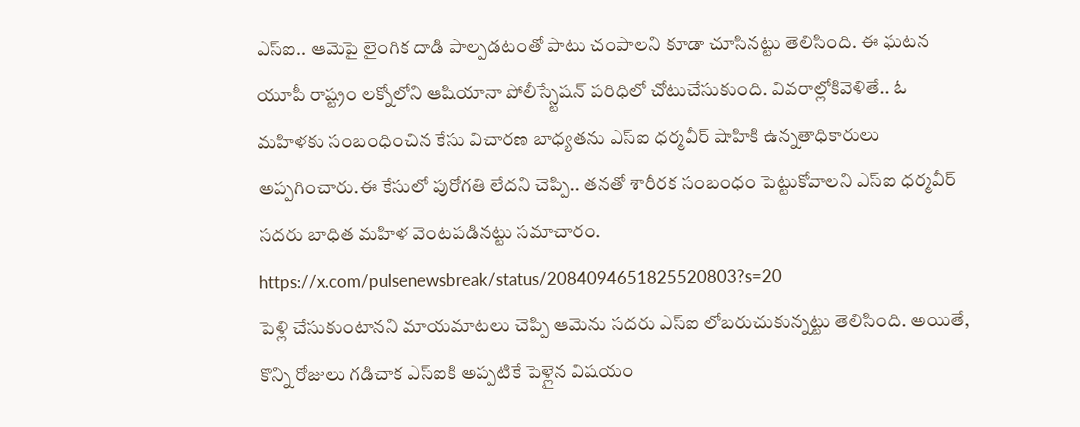ఎస్ఐ.. ఆమెపై లైంగిక దాడి పాల్పడటంతో పాటు చంపాలని కూడా చూసినట్టు తెలిసింది. ఈ ఘటన యూపీ రాష్ట్రం లక్నోలోని ఆషియానా పోలీస్స్టేషన్ పరిధిలో చోటుచేసుకుంది. వివరాల్లోకివెళితే.. ఓ మహిళకు సంబంధించిన కేసు విచారణ బాధ్యతను ఎస్ఐ ధర్మవీర్ షాహికి ఉన్నతాధికారులు అప్పగించారు.ఈ కేసులో పురోగతి లేదని చెప్పి.. తనతో శారీరక సంబంధం పెట్టుకోవాలని ఎస్ఐ ధర్మవీర్ సదరు బాధిత మహిళ వెంటపడినట్టు సమాచారం.
https://x.com/pulsenewsbreak/status/2084094651825520803?s=20
పెళ్లి చేసుకుంటానని మాయమాటలు చెప్పి ఆమెను సదరు ఎస్ఐ లోబరుచుకున్నట్టు తెలిసింది. అయితే, కొన్ని రోజులు గడిచాక ఎస్ఐకి అప్పటికే పెళ్లైన విషయం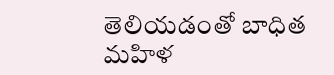తెలియడంతో బాధిత మహిళ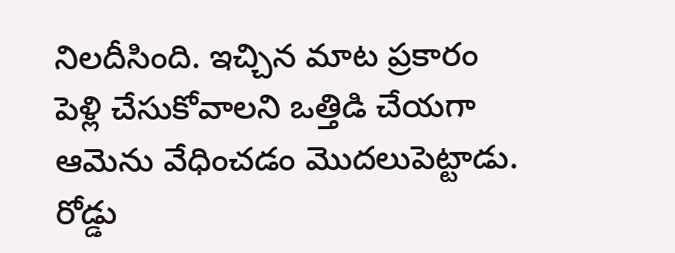నిలదీసింది. ఇచ్చిన మాట ప్రకారం పెళ్లి చేసుకోవాలని ఒత్తిడి చేయగా ఆమెను వేధించడం మొదలుపెట్టాడు. రోడ్డు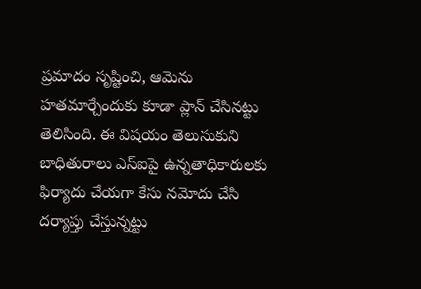ప్రమాదం సృష్టించి, ఆమెను హతమార్చేందుకు కూడా ప్లాన్ చేసినట్టు తెలిసింది. ఈ విషయం తెలుసుకుని బాధితురాలు ఎస్ఐపై ఉన్నతాధికారులకు ఫిర్యాదు చేయగా కేసు నమోదు చేసి దర్యాప్తు చేస్తున్నట్టు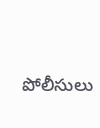పోలీసులు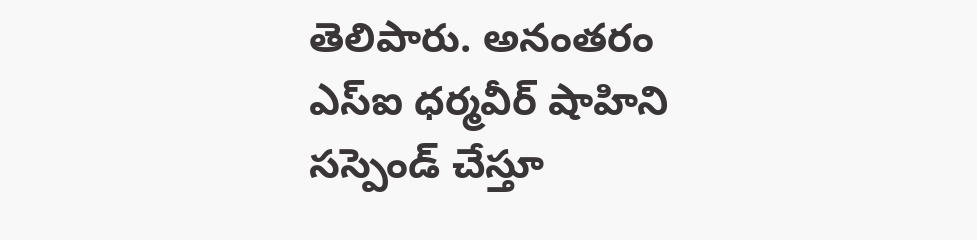తెలిపారు. అనంతరం ఎస్ఐ ధర్మవీర్ షాహిని సస్పెండ్ చేస్తూ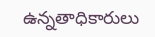ఉన్నతాధికారులు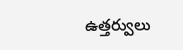ఉత్తర్వులు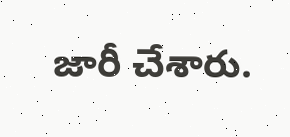జారీ చేశారు.